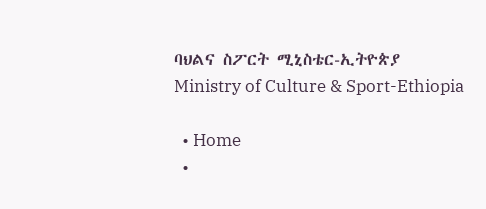ባህልና ስፖርት ሚኒስቴር-ኢትዮጵያ Ministry of Culture & Sport-Ethiopia

  • Home
  •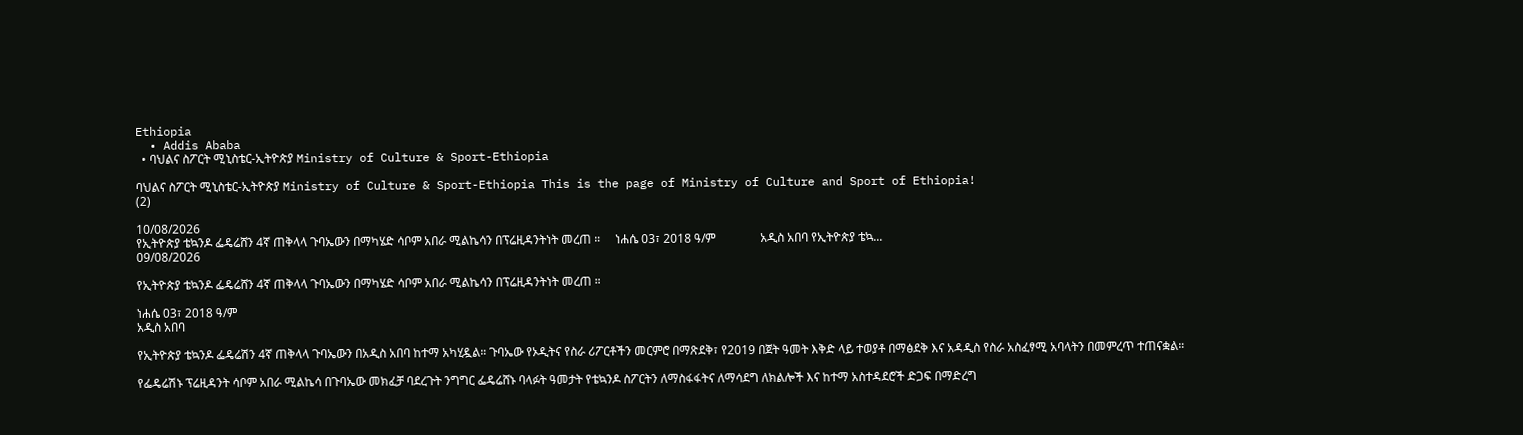Ethiopia
  • Addis Ababa
  • ባህልና ስፖርት ሚኒስቴር-ኢትዮጵያ Ministry of Culture & Sport-Ethiopia

ባህልና ስፖርት ሚኒስቴር-ኢትዮጵያ Ministry of Culture & Sport-Ethiopia This is the page of Ministry of Culture and Sport of Ethiopia!
(2)

10/08/2026
የኢትዮጵያ ቴኳንዶ ፌዴሬሸን 4ኛ ጠቅላላ ጉባኤውን በማካሄድ ሳቦም አበራ ሚልኬሳን በፕሬዚዳንትነት መረጠ ።     ነሐሴ 03፣ 2018 ዓ/ም               አዲስ አበባ የኢትዮጵያ ቴኳ...
09/08/2026

የኢትዮጵያ ቴኳንዶ ፌዴሬሸን 4ኛ ጠቅላላ ጉባኤውን በማካሄድ ሳቦም አበራ ሚልኬሳን በፕሬዚዳንትነት መረጠ ።

ነሐሴ 03፣ 2018 ዓ/ም
አዲስ አበባ

የኢትዮጵያ ቴኳንዶ ፌዴሬሽን 4ኛ ጠቅላላ ጉባኤውን በአዲስ አበባ ከተማ አካሂዷል። ጉባኤው የኦዲትና የስራ ሪፖርቶችን መርምሮ በማጽደቅ፣ የ2019 በጀት ዓመት እቅድ ላይ ተወያቶ በማፅደቅ እና አዳዲስ የስራ አስፈፃሚ አባላትን በመምረጥ ተጠናቋል።

የፌዴሬሽኑ ፕሬዚዳንት ሳቦም አበራ ሚልኬሳ በጉባኤው መክፈቻ ባደረጉት ንግግር ፌዴሬሸኑ ባላፉት ዓመታት የቴኳንዶ ስፖርትን ለማስፋፋትና ለማሳደግ ለክልሎች እና ከተማ አስተዳደሮች ድጋፍ በማድረግ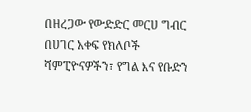በዘረጋው የውድድር መርሀ ግብር በሀገር አቀፍ የክለቦች ሻምፒዮናዎችን፣ የግል እና የቡድን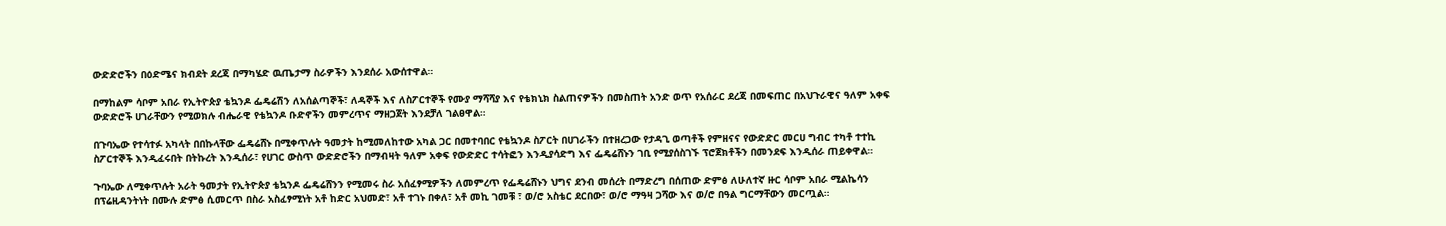ውድድሮችን በዕድሜና ክብደት ደረጃ በማካሄድ ዉጤታማ ስራዎችን እንደሰራ አውሰተዋል።

በማከልም ሳቦም አበራ የኢትዮጵያ ቴኳንዶ ፌዴሬሽን ለአሰልጣኞች፣ ለዳኞች እና ለስፖርተኞች የሙያ ማሻሻያ እና የቴክኒክ ስልጠናዎችን በመስጠት አንድ ወጥ የአሰራር ደረጃ በመፍጠር በአህጉራዊና ዓለም አቀፍ ውድድሮች ሀገራቸውን የሚወክሉ ብሔራዊ የቴኳንዶ ቡድኖችን መምረጥና ማዘጋጀት እንደቻለ ገልፀዋል።

በጉባኤው የተሳተፉ አካላት በበኩላቸው ፌዴሬሸኑ በሚቀጥሉት ዓመታት ከሚመለከተው አካል ጋር በመተባበር የቴኳንዶ ስፖርት በሀገራችን በተዘረጋው የታዳጊ ወጣቶች የምዘናና የውድድር መርሀ ግብር ተካቶ ተተኪ ስፖርተኞች እንዲፈሩበት በትኩረት እንዲሰራ፣ የሀገር ውስጥ ውድድሮችን በማብዛት ዓለም አቀፍ የውድድር ተሳትፎን እንዲያሳድግ እና ፌዴሬሸኑን ገቢ የሚያሰስገኙ ፕሮጀክቶችን በመንደፍ እንዲሰራ ጠይቀዋል።

ጉባኤው ለሚቀጥሉት አራት ዓመታት የኢትዮጵያ ቴኳንዶ ፌዴሬሸንን የሚመሩ ስራ አሰፈፃሚዎችን ለመምረጥ የፌዴሬሸኑን ህግና ደንብ መሰረት በማድረግ በሰጠው ድምፅ ለሁለተኛ ዙር ሳቦም አበራ ሚልኬሳን በፕሬዚዳንትነት በሙሉ ድምፅ ሲመርጥ በስራ አስፈፃሚነት አቶ ከድር አህመድ፣ አቶ ተገኑ በቀለ፣ አቶ መኪ ገመቹ ፣ ወ/ሮ አስቴር ደርበው፣ ወ/ሮ ማዓዛ ጋሻው እና ወ/ሮ በዓል ግርማቸውን መርጧል።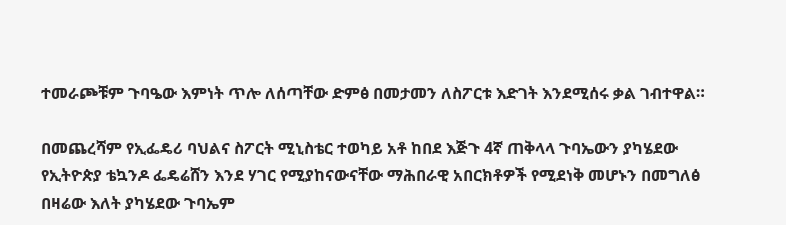ተመራጮቹም ጉባዔው እምነት ጥሎ ለሰጣቸው ድምፅ በመታመን ለስፖርቱ እድገት እንደሚሰሩ ቃል ገብተዋል።

በመጨረሻም የኢፌዴሪ ባህልና ስፖርት ሚኒስቴር ተወካይ አቶ ከበደ እጅጉ 4ኛ ጠቅላላ ጉባኤውን ያካሄደው የኢትዮጵያ ቴኳንዶ ፌዴሬሸን እንደ ሃገር የሚያከናውናቸው ማሕበራዊ አበርክቶዎች የሚደነቅ መሆኑን በመግለፅ በዛሬው እለት ያካሄደው ጉባኤም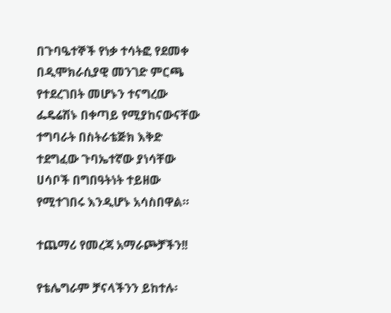በጉባዔተኞች የነቃ ተሳትፎ የደመቀ በዲሞክራሲያዊ መንገድ ምርጫ የተደረገበት መሆኑን ተናግረው ፌዴሬሽኑ በቀጣይ የሚያከናውናቸው ተግባራት በስትራቴጅክ እቅድ ተደግፈው ጉባኤተኛው ያነሳቸው ሀሳቦች በግበዓትነት ተይዘው የሚተገበሩ እንዲሆኑ አሳስበዋል።

ተጨማሪ የመረጃ አማራጮቻችን!!

የቴሌግራም ቻናላችንን ይከተሉ፡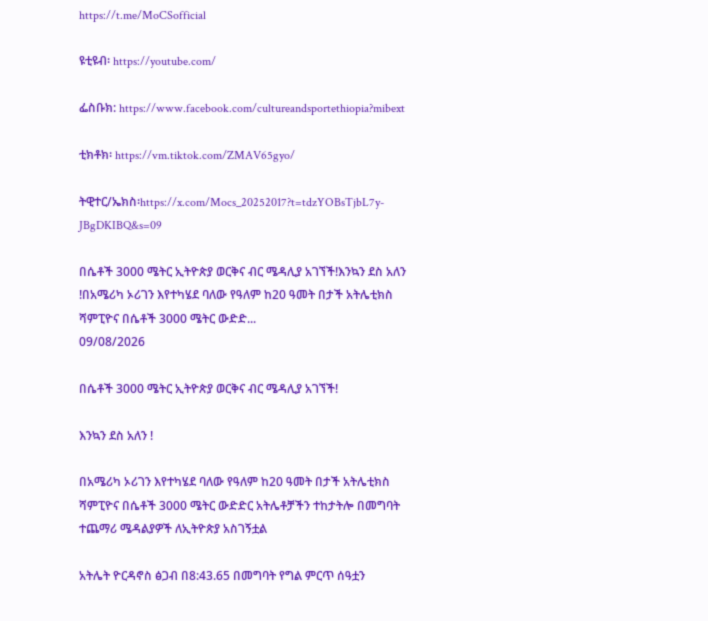https://t.me/MoCSofficial

ዩቲዩብ፡ https://youtube.com/

ፌስቡክ: https://www.facebook.com/cultureandsportethiopia?mibext

ቲክቶክ፡ https://vm.tiktok.com/ZMAV65gyo/

ትዊተር/ኤክስ፡https://x.com/Mocs_20252017?t=tdzYOBsTjbL7y-JBgDKIBQ&s=09

በሴቶች 3000 ሜትር ኢትዮጵያ ወርቅና ብር ሜዳሊያ አገኘች!እንኳን ደስ አለን !በአሜሪካ ኦሪገን እየተካሄደ ባለው የዓለም ከ20 ዓመት በታች አትሌቲክስ ሻምፒዮና በሴቶች 3000 ሜትር ውድድ...
09/08/2026

በሴቶች 3000 ሜትር ኢትዮጵያ ወርቅና ብር ሜዳሊያ አገኘች!

እንኳን ደስ አለን !

በአሜሪካ ኦሪገን እየተካሄደ ባለው የዓለም ከ20 ዓመት በታች አትሌቲክስ ሻምፒዮና በሴቶች 3000 ሜትር ውድድር አትሌቶቻችን ተከታትሎ በመግባት ተጨማሪ ሜዳልያዎች ለኢትዮጵያ አስገኝቷል

አትሌት ዮርዳኖስ ፅጋብ በ8:43.65 በመግባት የግል ምርጥ ሰዓቷን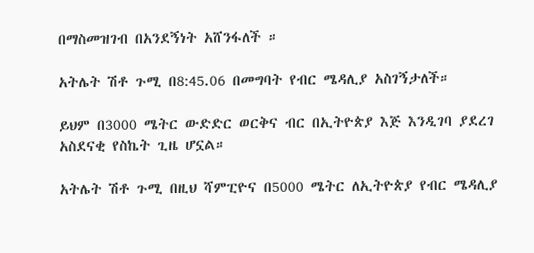በማስመዝገብ በአንደኝነት አሸንፋለች ።

አትሌት ሽቶ ጉሚ በ8:45.06 በመግባት የብር ሜዳሊያ አስገኝታለች።

ይህም በ3000 ሜትር ውድድር ወርቅና ብር በኢትዮጵያ እጅ እንዲገባ ያደረገ አስደናቂ የስኬት ጊዜ ሆኗል።

አትሌት ሽቶ ጉሚ በዚህ ሻምፒዮና በ5000 ሜትር ለኢትዮጵያ የብር ሜዳሊያ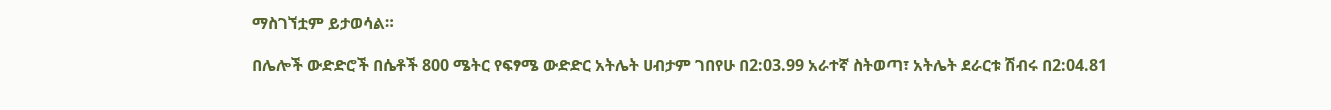ማስገኘቷም ይታወሳል።

በሌሎች ውድድሮች በሴቶች 800 ሜትር የፍፃሜ ውድድር አትሌት ሀብታም ገበየሁ በ2:03.99 አራተኛ ስትወጣ፣ አትሌት ደራርቱ ሽብሩ በ2:04.81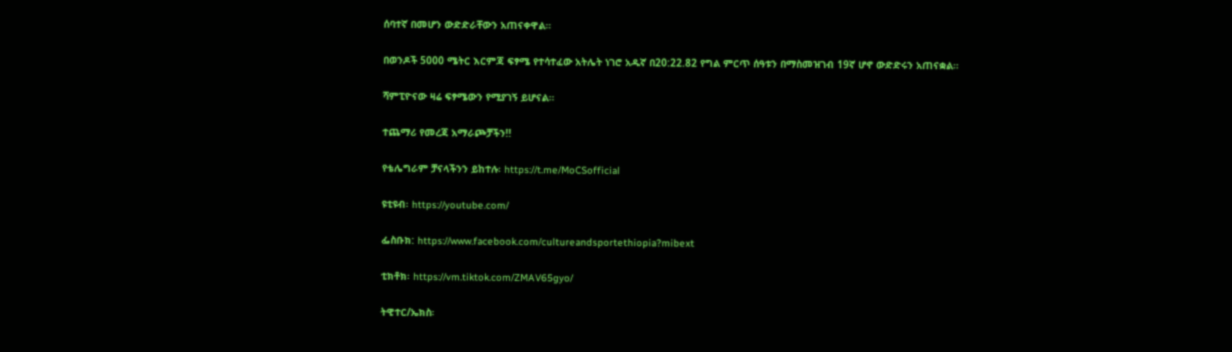ሰባተኛ በመሆን ውድድራቸውን አጠናቀዋል።

በወንዶች 5000 ሜትር እርምጃ ፍፃሜ የተሳተፈው አትሌት ነገሮ አዱኛ በ20:22.82 የግል ምርጥ ሰዓቱን በማስመዝገብ 19ኛ ሆኖ ውድድሩን አጠናቋል።

ሻምፒዮናው ዛሬ ፍፃሜውን የሚያገኝ ይሆናል።

ተጨማሪ የመረጃ አማራጮቻችን!!

የቴሌግራም ቻናላችንን ይከተሉ፡ https://t.me/MoCSofficial

ዩቲዩብ፡ https://youtube.com/

ፌስቡክ: https://www.facebook.com/cultureandsportethiopia?mibext

ቲክቶክ፡ https://vm.tiktok.com/ZMAV65gyo/

ትዊተር/ኤክስ፡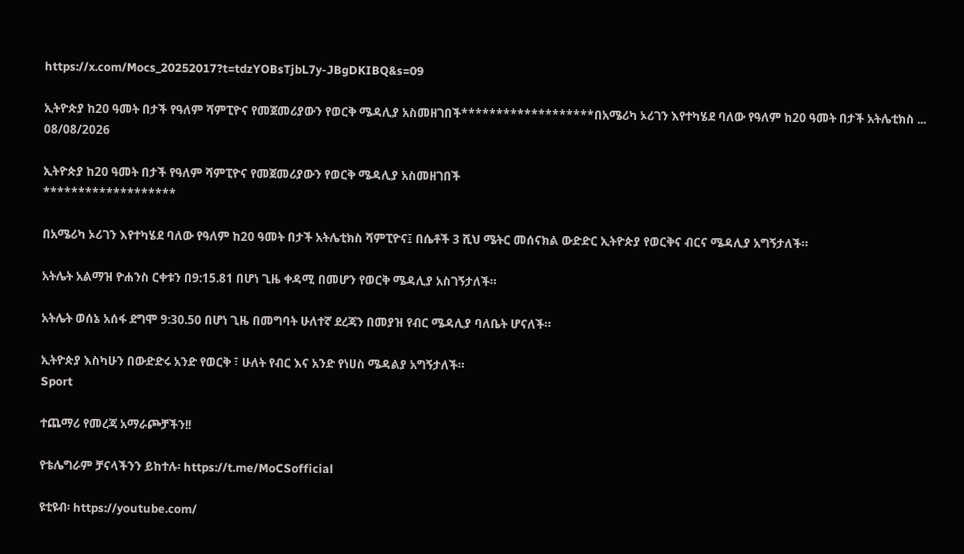https://x.com/Mocs_20252017?t=tdzYOBsTjbL7y-JBgDKIBQ&s=09

ኢትዮጵያ ከ20 ዓመት በታች የዓለም ሻምፒዮና የመጀመሪያውን የወርቅ ሜዳሊያ አስመዘገበች*******************በአሜሪካ ኦሪገን እየተካሄደ ባለው የዓለም ከ20 ዓመት በታች አትሌቲክስ ...
08/08/2026

ኢትዮጵያ ከ20 ዓመት በታች የዓለም ሻምፒዮና የመጀመሪያውን የወርቅ ሜዳሊያ አስመዘገበች
*******************

በአሜሪካ ኦሪገን እየተካሄደ ባለው የዓለም ከ20 ዓመት በታች አትሌቲክስ ሻምፒዮና፤ በሴቶች 3 ሺህ ሜትር መሰናክል ውድድር ኢትዮጵያ የወርቅና ብርና ሜዳሊያ አግኝታለች።

አትሌት አልማዝ ዮሐንስ ርቀቱን በ9:15.81 በሆነ ጊዜ ቀዳሚ በመሆን የወርቅ ሜዳሊያ አስገኝታለች።

አትሌት ወሰኔ አሰፋ ደግሞ 9:30.50 በሆነ ጊዜ በመግባት ሁለተኛ ደረጃን በመያዝ የብር ሜዳሊያ ባለቤት ሆናለች።

ኢትዮጵያ እስካሁን በውድድሩ አንድ የወርቅ ፣ ሁለት የብር እና አንድ የነሀስ ሜዳልያ አግኝታለች።
Sport

ተጨማሪ የመረጃ አማራጮቻችን!!

የቴሌግራም ቻናላችንን ይከተሉ፡ https://t.me/MoCSofficial

ዩቲዩብ፡ https://youtube.com/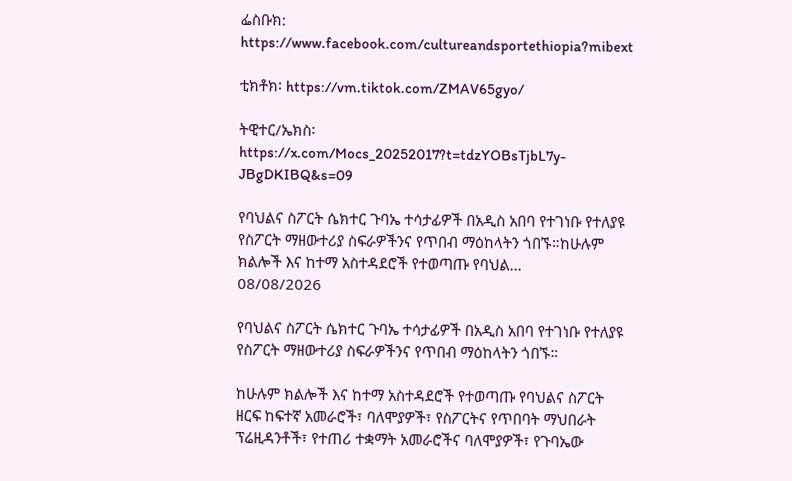ፌስቡክ: https://www.facebook.com/cultureandsportethiopia?mibext

ቲክቶክ፡ https://vm.tiktok.com/ZMAV65gyo/

ትዊተር/ኤክስ፡https://x.com/Mocs_20252017?t=tdzYOBsTjbL7y-JBgDKIBQ&s=09

የባህልና ስፖርት ሴክተር ጉባኤ ተሳታፊዎች በአዲስ አበባ የተገነቡ የተለያዩ የስፖርት ማዘውተሪያ ስፍራዎችንና የጥበብ ማዕከላትን ጎበኙ።ከሁሉም ክልሎች እና ከተማ አስተዳደሮች የተወጣጡ የባህል...
08/08/2026

የባህልና ስፖርት ሴክተር ጉባኤ ተሳታፊዎች በአዲስ አበባ የተገነቡ የተለያዩ የስፖርት ማዘውተሪያ ስፍራዎችንና የጥበብ ማዕከላትን ጎበኙ።

ከሁሉም ክልሎች እና ከተማ አስተዳደሮች የተወጣጡ የባህልና ስፖርት ዘርፍ ከፍተኛ አመራሮች፣ ባለሞያዎች፣ የስፖርትና የጥበባት ማህበራት ፕሬዚዳንቶች፣ የተጠሪ ተቋማት አመራሮችና ባለሞያዎች፣ የጉባኤው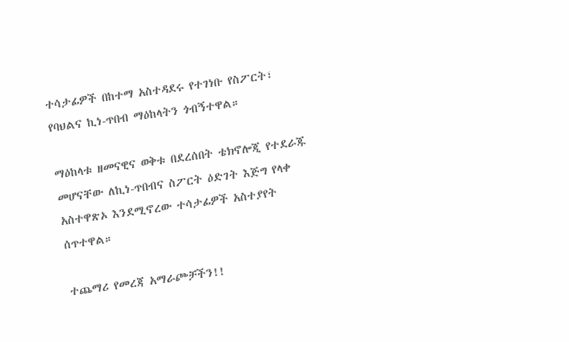ተሳታፊዎች በከተማ አስተዳደሩ የተገነቡ የስፖርት፣ የባህልና ኪነ-ጥበብ ማዕከላትን ጎብኝተዋል።

ማዕከላቱ ዘመናዊና ወቅቱ በደረሰበት ቴክኖሎጂ የተደራጁ መሆናቸው ለኪነ-ጥበብና ስፖርት ዕድገት እጅግ የላቀ አስተዋጽኦ እንደሚኖረው ተሳታፊዎች አስተያየት ሰጥተዋል።

ተጨማሪ የመረጃ አማራጮቻችን!!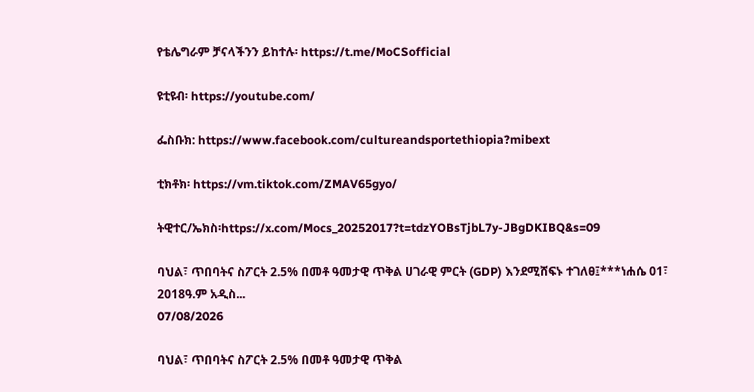የቴሌግራም ቻናላችንን ይከተሉ፡ https://t.me/MoCSofficial

ዩቲዩብ፡ https://youtube.com/

ፌስቡክ: https://www.facebook.com/cultureandsportethiopia?mibext

ቲክቶክ፡ https://vm.tiktok.com/ZMAV65gyo/

ትዊተር/ኤክስ፡https://x.com/Mocs_20252017?t=tdzYOBsTjbL7y-JBgDKIBQ&s=09

ባህል፣ ጥበባትና ስፖርት 2.5% በመቶ ዓመታዊ ጥቅል ሀገራዊ ምርት (GDP) እንደሚሸፍኑ ተገለፀ፤***ነሐሴ 01፣ 2018ዓ.ም አዲስ...
07/08/2026

ባህል፣ ጥበባትና ስፖርት 2.5% በመቶ ዓመታዊ ጥቅል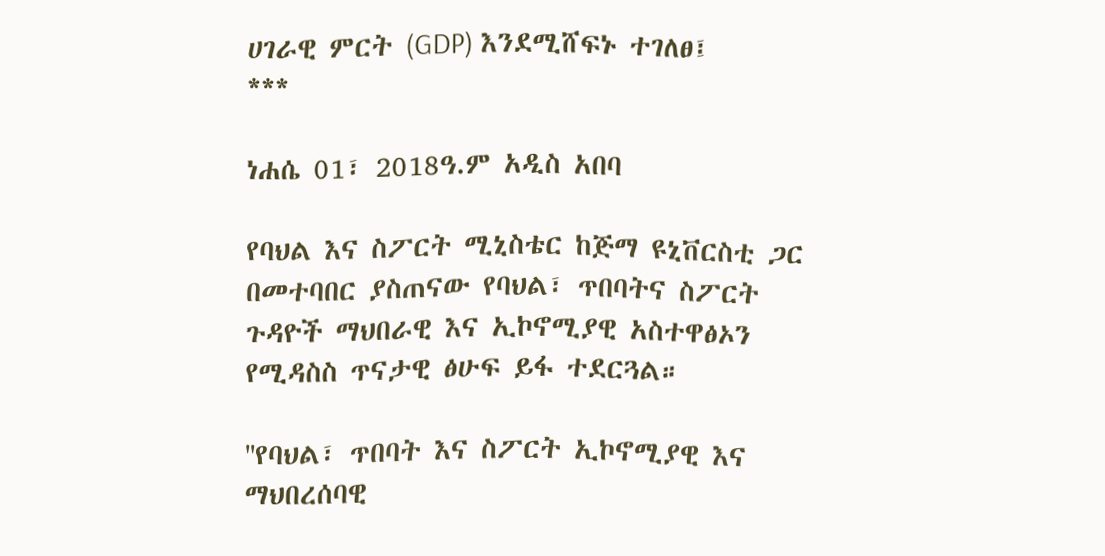ሀገራዊ ምርት (GDP) እንደሚሸፍኑ ተገለፀ፤
***

ነሐሴ 01፣ 2018ዓ.ም አዲስ አበባ

የባህል እና ስፖርት ሚኒስቴር ከጅማ ዩኒቨርስቲ ጋር በመተባበር ያስጠናው የባህል፣ ጥበባትና ስፖርት ጉዳዮች ማህበራዊ እና ኢኮኖሚያዊ አስተዋፅኦን የሚዳስስ ጥናታዊ ፅሁፍ ይፋ ተደርጓል።

''የባህል፣ ጥበባት እና ስፖርት ኢኮኖሚያዊ እና ማህበረሰባዊ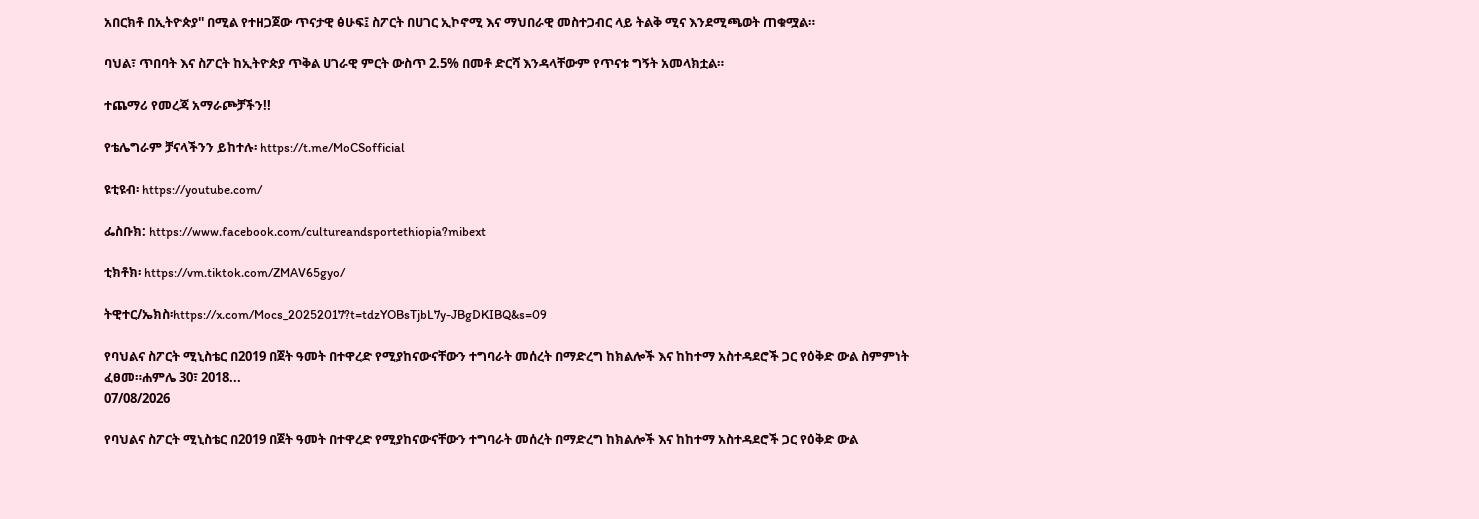አበርክቶ በኢትዮጵያ'' በሚል የተዘጋጀው ጥናታዊ ፅሁፍ፤ ስፖርት በሀገር ኢኮኖሚ እና ማህበራዊ መስተጋብር ላይ ትልቅ ሚና እንደሚጫወት ጠቁሟል።

ባህል፣ ጥበባት እና ስፖርት ከኢትዮጵያ ጥቅል ሀገራዊ ምርት ውስጥ 2.5% በመቶ ድርሻ እንዳላቸውም የጥናቱ ግኝት አመላክቷል።

ተጨማሪ የመረጃ አማራጮቻችን!!

የቴሌግራም ቻናላችንን ይከተሉ፡ https://t.me/MoCSofficial

ዩቲዩብ፡ https://youtube.com/

ፌስቡክ: https://www.facebook.com/cultureandsportethiopia?mibext

ቲክቶክ፡ https://vm.tiktok.com/ZMAV65gyo/

ትዊተር/ኤክስ፡https://x.com/Mocs_20252017?t=tdzYOBsTjbL7y-JBgDKIBQ&s=09

የባህልና ስፖርት ሚኒስቴር በ2019 በጀት ዓመት በተዋረድ የሚያከናውናቸውን ተግባራት መሰረት በማድረግ ከክልሎች እና ከከተማ አስተዳደሮች ጋር የዕቅድ ውል ስምምነት ፈፀመ።ሐምሌ 30፣ 2018...
07/08/2026

የባህልና ስፖርት ሚኒስቴር በ2019 በጀት ዓመት በተዋረድ የሚያከናውናቸውን ተግባራት መሰረት በማድረግ ከክልሎች እና ከከተማ አስተዳደሮች ጋር የዕቅድ ውል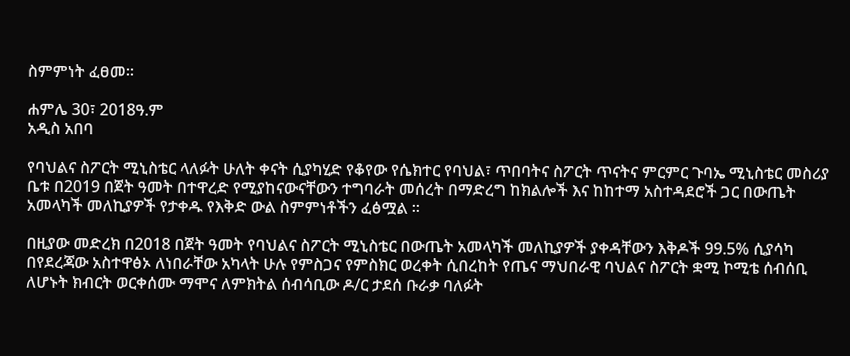ስምምነት ፈፀመ።

ሐምሌ 30፣ 2018ዓ.ም
አዲስ አበባ

የባህልና ስፖርት ሚኒስቴር ላለፉት ሁለት ቀናት ሲያካሂድ የቆየው የሴክተር የባህል፣ ጥበባትና ስፖርት ጥናትና ምርምር ጉባኤ ሚኒስቴር መስሪያ ቤቱ በ2019 በጀት ዓመት በተዋረድ የሚያከናውናቸውን ተግባራት መሰረት በማድረግ ከክልሎች እና ከከተማ አስተዳደሮች ጋር በውጤት አመላካች መለኪያዎች የታቀዱ የእቅድ ውል ስምምነቶችን ፈፅሟል ።

በዚያው መድረክ በ2018 በጀት ዓመት የባህልና ስፖርት ሚኒስቴር በውጤት አመላካች መለኪያዎች ያቀዳቸውን እቅዶች 99.5% ሲያሳካ በየደረጃው አስተዋፅኦ ለነበራቸው አካላት ሁሉ የምስጋና የምስክር ወረቀት ሲበረከት የጤና ማህበራዊ ባህልና ስፖርት ቋሚ ኮሚቴ ሰብሰቢ ለሆኑት ክብርት ወርቀሰሙ ማሞና ለምክትል ሰብሳቢው ዶ/ር ታደሰ ቡራቃ ባለፉት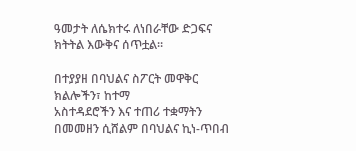ዓመታት ለሴክተሩ ለነበራቸው ድጋፍና ክትትል እውቅና ሰጥቷል።

በተያያዘ በባህልና ስፖርት መዋቅር ክልሎችን፣ ከተማ
አስተዳደሮችን እና ተጠሪ ተቋማትን በመመዘን ሲሸልም በባህልና ኪነ-ጥበብ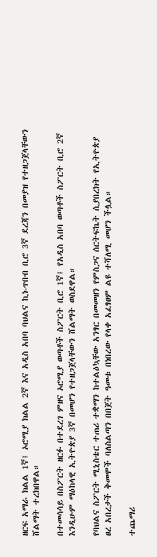ዘርፍ አማራ ክልል 1ኛ፤ ኦሮሚያ ክልል 2ኛ እና አዲስ አበባ ባህልና ኪነ-ጥበብ ቢሮ 3ኛ ደረጃን በመያዝ የተዘጋጀላቸውን ሸልማት ተረክበዋል።

በተመሳሳይ በስፖርት ዘርፉ በተደረገ ምዘና ኦሮሚያ ወጣቶች ስፖርት ቢሮ 1ኛ፤ የአዲስ አበባ ወጣቶች ስፖርት ቢሮ 2ኛ እንዲሁም ማዕከላዊ ኢትዮጵያ 3ኛ በመሆን የተዘጋጀላቸውን ሸልማት ወስደዋል።

የባህልና ስፖርት ሚኒስቴር ተጠሪ ተቋማን ከተልዕኳቸው አንፃር በመመዘን የምስጋና ሰርትፍኬት ሲያበረክት የኢትዮጵያ ፀረ አበረታች ቅመሞች ባለስልጣን በበጀት ዓመቱ በነበረው የላቀ አፈፃፀም ልዩ ተሻለሚ መሆን ችሏል።

ተጨማሪ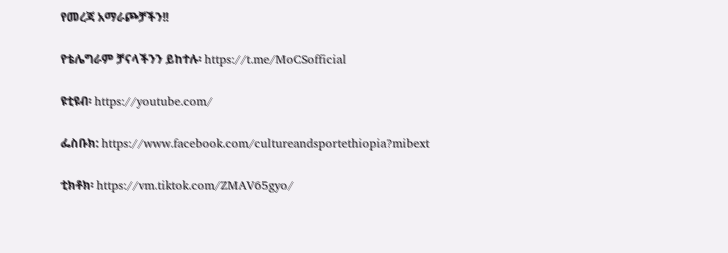የመረጃ አማራጮቻችን!!

የቴሌግራም ቻናላችንን ይከተሉ፡ https://t.me/MoCSofficial

ዩቲዩብ፡ https://youtube.com/

ፌስቡክ: https://www.facebook.com/cultureandsportethiopia?mibext

ቲክቶክ፡ https://vm.tiktok.com/ZMAV65gyo/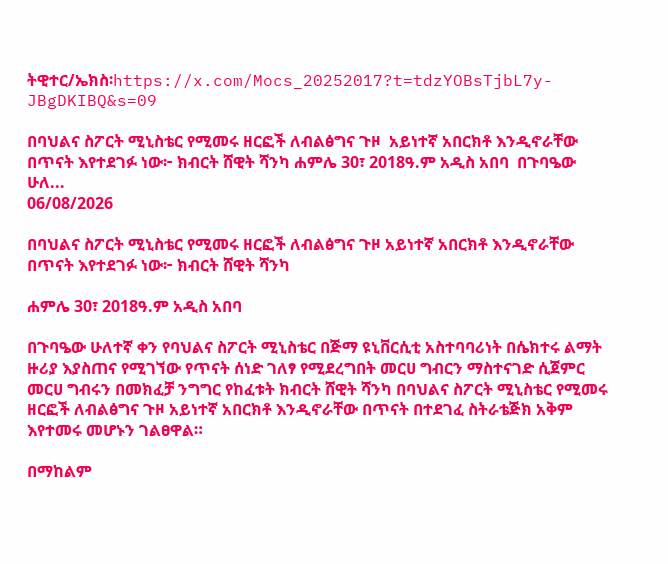ትዊተር/ኤክስ፡https://x.com/Mocs_20252017?t=tdzYOBsTjbL7y-JBgDKIBQ&s=09

በባህልና ስፖርት ሚኒስቴር የሚመሩ ዘርፎች ለብልፅግና ጉዞ  አይነተኛ አበርክቶ እንዲኖራቸው በጥናት እየተደገፉ ነው፦ ክብርት ሸዊት ሻንካ ሐምሌ 30፣ 2018ዓ.ም አዲስ አበባ  በጉባዔው ሁለ...
06/08/2026

በባህልና ስፖርት ሚኒስቴር የሚመሩ ዘርፎች ለብልፅግና ጉዞ አይነተኛ አበርክቶ እንዲኖራቸው በጥናት እየተደገፉ ነው፦ ክብርት ሸዊት ሻንካ

ሐምሌ 30፣ 2018ዓ.ም አዲስ አበባ

በጉባዔው ሁለተኛ ቀን የባህልና ስፖርት ሚኒስቴር በጅማ ዩኒቨርሲቲ አስተባባሪነት በሴክተሩ ልማት ዙሪያ እያስጠና የሚገኘው የጥናት ሰነድ ገለፃ የሚደረግበት መርሀ ግብርን ማስተናገድ ሲጀምር መርሀ ግብሩን በመክፈቻ ንግግር የከፈቱት ክብርት ሸዊት ሻንካ በባህልና ስፖርት ሚኒስቴር የሚመሩ ዘርፎች ለብልፅግና ጉዞ አይነተኛ አበርክቶ እንዲኖራቸው በጥናት በተደገፈ ስትራቴጅክ አቅም እየተመሩ መሆኑን ገልፀዋል።

በማከልም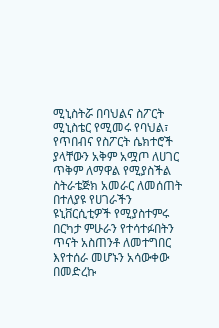ሚኒስትሯ በባህልና ስፖርት ሚኒስቴር የሚመሩ የባህል፣ የጥበብና የስፖርት ሴክተሮች ያላቸውን አቅም አሟጦ ለሀገር ጥቅም ለማዋል የሚያስችል ስትራቴጅክ አመራር ለመሰጠት በተለያዩ የሀገራችን ዩኒቨርሲቲዎች የሚያስተምሩ በርካታ ምሁራን የተሳተፉበትን ጥናት አስጠንቶ ለመተግበር እየተሰራ መሆኑን አሳውቀው በመድረኩ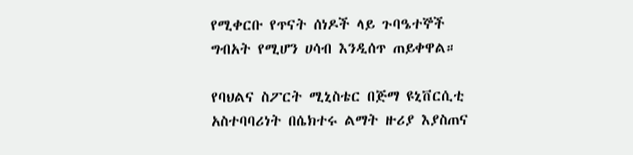የሚቀርቡ የጥናት ሰነዶች ላይ ጉባዔተኞች ግብአት የሚሆን ሀሳብ እንዲሰጥ ጠይቀዋል።

የባህልና ስፖርት ሚኒስቴር በጅማ ዩኒቨርሲቲ አስተባባሪነት በሴክተሩ ልማት ዙሪያ እያስጠና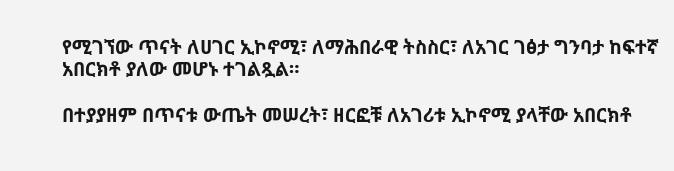የሚገኘው ጥናት ለሀገር ኢኮኖሚ፣ ለማሕበራዊ ትስስር፣ ለአገር ገፅታ ግንባታ ከፍተኛ አበርክቶ ያለው መሆኑ ተገልጿል።

በተያያዘም በጥናቱ ውጤት መሠረት፣ ዘርፎቹ ለአገሪቱ ኢኮኖሚ ያላቸው አበርክቶ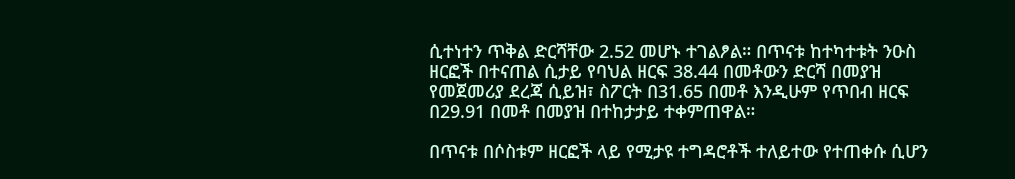ሲተነተን ጥቅል ድርሻቸው 2.52 መሆኑ ተገልፆል። በጥናቱ ከተካተቱት ንዑስ ዘርፎች በተናጠል ሲታይ የባህል ዘርፍ 38.44 በመቶውን ድርሻ በመያዝ የመጀመሪያ ደረጃ ሲይዝ፣ ስፖርት በ31.65 በመቶ እንዲሁም የጥበብ ዘርፍ በ29.91 በመቶ በመያዝ በተከታታይ ተቀምጠዋል።

በጥናቱ በሶስቱም ዘርፎች ላይ የሚታዩ ተግዳሮቶች ተለይተው የተጠቀሱ ሲሆን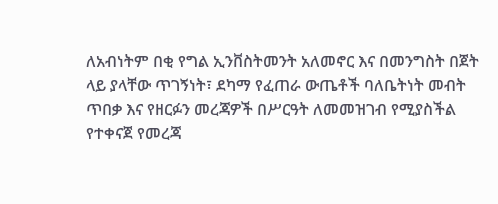ለአብነትም በቂ የግል ኢንቨስትመንት አለመኖር እና በመንግስት በጀት ላይ ያላቸው ጥገኝነት፣ ደካማ የፈጠራ ውጤቶች ባለቤትነት መብት ጥበቃ እና የዘርፉን መረጃዎች በሥርዓት ለመመዝገብ የሚያስችል የተቀናጀ የመረጃ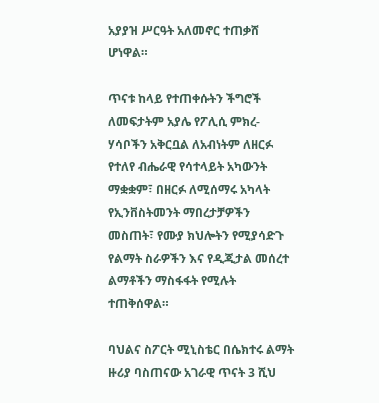አያያዝ ሥርዓት አለመኖር ተጠቃሸ ሆነዋል።

ጥናቱ ከላይ የተጠቀሱትን ችግሮች ለመፍታትም አያሌ የፖሊሲ ምክረ-ሃሳቦችን አቅርቧል ለአብነትም ለዘርፉ የተለየ ብሔራዊ የሳተላይት አካውንት ማቋቋም፣ በዘርፉ ለሚሰማሩ አካላት የኢንቨስትመንት ማበረታቻዎችን መስጠት፣ የሙያ ክህሎትን የሚያሳድጉ የልማት ስራዎችን እና የዲጂታል መሰረተ ልማቶችን ማስፋፋት የሚሉት ተጠቅሰዋል።

ባህልና ስፖርት ሚኒስቴር በሴክተሩ ልማት ዙሪያ ባስጠናው አገራዊ ጥናት 3 ሺህ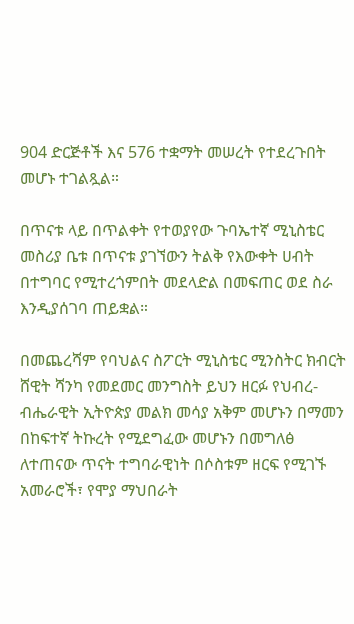904 ድርጅቶች እና 576 ተቋማት መሠረት የተደረጉበት መሆኑ ተገልጿል።

በጥናቱ ላይ በጥልቀት የተወያየው ጉባኤተኛ ሚኒስቴር መስሪያ ቤቱ በጥናቱ ያገኘውን ትልቅ የእውቀት ሀብት በተግባር የሚተረጎምበት መደላድል በመፍጠር ወደ ስራ እንዲያሰገባ ጠይቋል።

በመጨረሻም የባህልና ስፖርት ሚኒስቴር ሚንስትር ክብርት ሸዊት ሻንካ የመደመር መንግስት ይህን ዘርፉ የህብረ-ብሔራዊት ኢትዮጵያ መልክ መሳያ አቅም መሆኑን በማመን በከፍተኛ ትኩረት የሚደግፈው መሆኑን በመግለፅ ለተጠናው ጥናት ተግባራዊነት በሶስቱም ዘርፍ የሚገኙ አመራሮች፣ የሞያ ማህበራት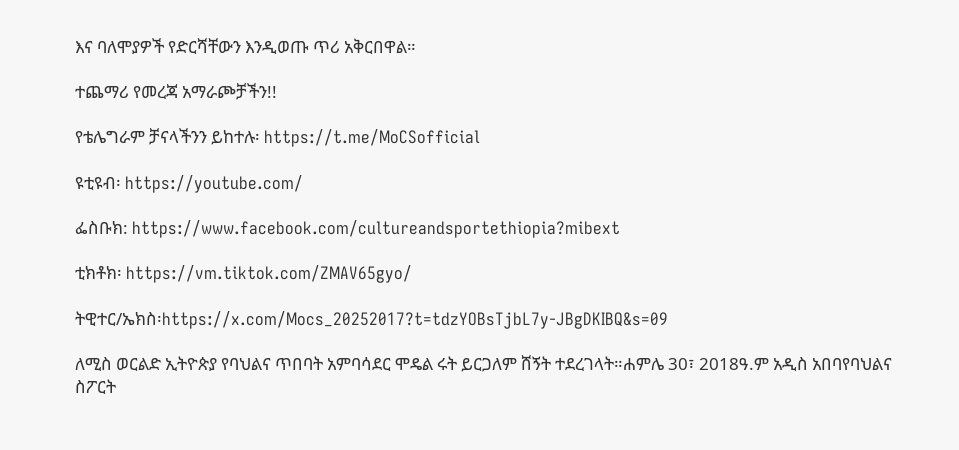እና ባለሞያዎች የድርሻቸውን እንዲወጡ ጥሪ አቅርበዋል።

ተጨማሪ የመረጃ አማራጮቻችን!!

የቴሌግራም ቻናላችንን ይከተሉ፡ https://t.me/MoCSofficial

ዩቲዩብ፡ https://youtube.com/

ፌስቡክ: https://www.facebook.com/cultureandsportethiopia?mibext

ቲክቶክ፡ https://vm.tiktok.com/ZMAV65gyo/

ትዊተር/ኤክስ፡https://x.com/Mocs_20252017?t=tdzYOBsTjbL7y-JBgDKIBQ&s=09

ለሚስ ወርልድ ኢትዮጵያ የባህልና ጥበባት አምባሳደር ሞዴል ሩት ይርጋለም ሸኝት ተደረገላት።ሐምሌ 30፣ 2018ዓ.ም አዲስ አበባየባህልና ስፖርት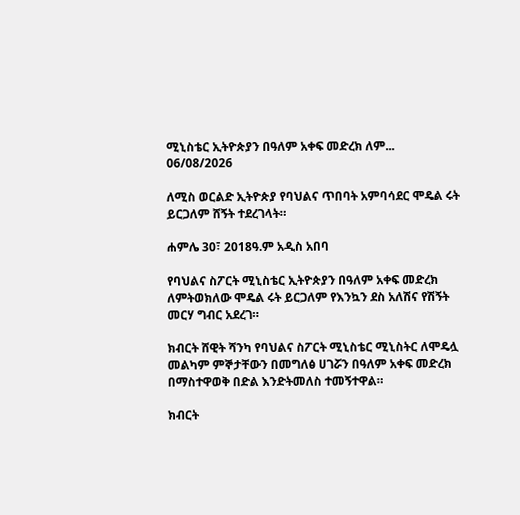ሚኒስቴር ኢትዮጵያን በዓለም አቀፍ መድረክ ለም...
06/08/2026

ለሚስ ወርልድ ኢትዮጵያ የባህልና ጥበባት አምባሳደር ሞዴል ሩት ይርጋለም ሸኝት ተደረገላት።

ሐምሌ 30፣ 2018ዓ.ም አዲስ አበባ

የባህልና ስፖርት ሚኒስቴር ኢትዮጵያን በዓለም አቀፍ መድረክ ለምትወክለው ሞዴል ሩት ይርጋለም የእንኳን ደስ አለሽና የሽኝት መርሃ ግብር አደረገ።

ክብርት ሸዊት ሻንካ የባህልና ስፖርት ሚኒስቴር ሚኒስትር ለሞዴሏ መልካም ምኞታቸውን በመግለፅ ሀገሯን በዓለም አቀፍ መድረክ በማስተዋወቅ በድል እንድትመለስ ተመኝተዋል።

ክብርት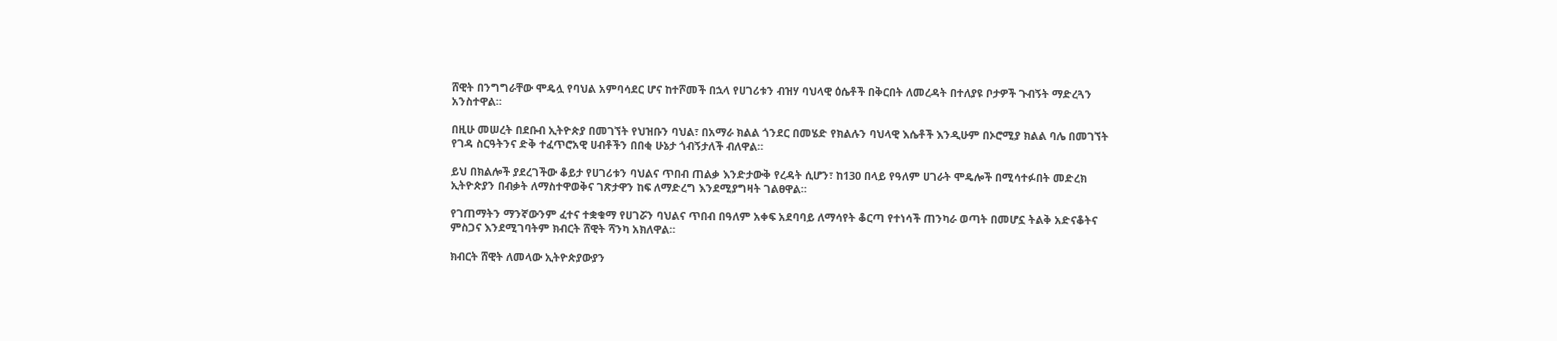ሸዊት በንግግራቸው ሞዴሏ የባህል አምባሳደር ሆና ከተሾመች በኋላ የሀገሪቱን ብዝሃ ባህላዊ ዕሴቶች በቅርበት ለመረዳት በተለያዩ ቦታዎች ጉብኝት ማድረጓን አንስተዋል።

በዚሁ መሠረት በደቡብ ኢትዮጵያ በመገኘት የህዝቡን ባህል፣ በአማራ ክልል ጎንደር በመሄድ የክልሉን ባህላዊ እሴቶች እንዲሁም በኦሮሚያ ክልል ባሌ በመገኘት የገዳ ስርዓትንና ድቅ ተፈጥሮአዊ ሀብቶችን በበቂ ሁኔታ ጎብኝታለች ብለዋል።

ይህ በክልሎች ያደረገችው ቆይታ የሀገሪቱን ባህልና ጥበብ ጠልቃ እንድታውቅ የረዳት ሲሆን፣ ከ130 በላይ የዓለም ሀገራት ሞዴሎች በሚሳተፉበት መድረክ ኢትዮጵያን በብቃት ለማስተዋወቅና ገጽታዋን ከፍ ለማድረግ እንደሚያግዛት ገልፀዋል።

የገጠማትን ማንኛውንም ፈተና ተቋቁማ የሀገሯን ባህልና ጥበብ በዓለም አቀፍ አደባባይ ለማሳየት ቆርጣ የተነሳች ጠንካራ ወጣት በመሆኗ ትልቅ አድናቆትና ምስጋና እንደሚገባትም ክብርት ሸዊት ሻንካ አክለዋል።

ክብርት ሸዊት ለመላው ኢትዮጵያውያን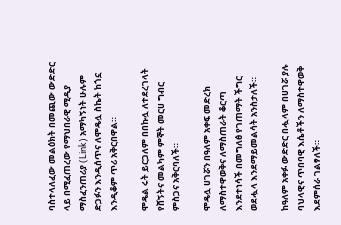ባስተላለፈው መልዕክት በመጪው ውድድር ላይ በሚፈጠረው የማህበራዊ ሚዲያ ማስፈንጠሪያ (Link) አማካኝነት ሁሉም ድጋፉን እንዲሰጥና ለሞዴሏ ስኬት ከጎኗ እንዲቆም ጥሪ አቅርበዋል።

ሞዴል ሩት ይርጋለም በበኩሏ ለተደረገላት የሸኝትና መልካም ምኞት መርሀ ግብር ምስጋና አቅርባለች።

ሞዴሏ ሀገሯን በዓለም አቀፍ መድረክ ለማስተዋወቅና ለማስጠራት ቆርጣ እንደተነሳች በመግለፅ የገጠማት ችግር ወደሗላ እንደማይመልሳት አንስታለች።

ከዓለም አቀፉ ውድድር በሗላም በሀገሯ ያሉ ባህላዊና ጥበባዊ እሴቶችን ለማስተዋወቅ እደምሰራ ገልፃለች።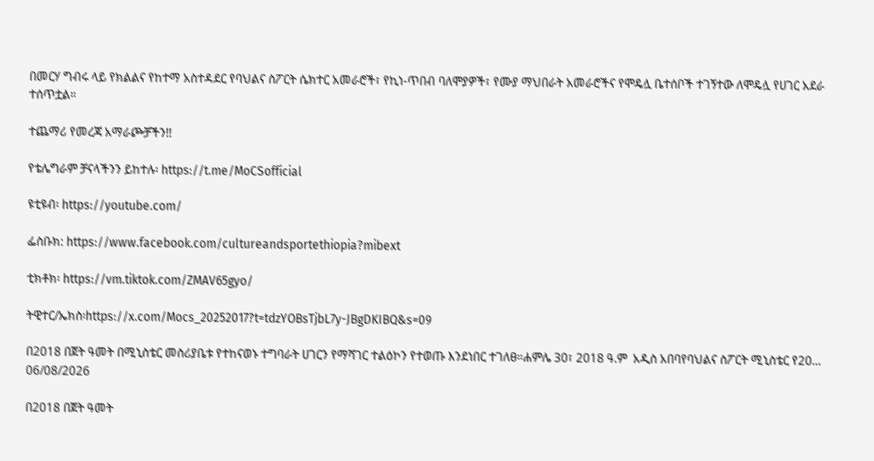በመርሃ ግብሩ ላይ የክልልና የከተማ አስተዳደር የባህልና ስፖርት ሴክተር አመራሮች፣ የኪነ-ጥበብ ባለሞያዎች፣ የሙያ ማህበራት አመራሮችና የሞዴሏ ቤተሰቦች ተገኝተው ለሞዴሏ የሀገር አደራ ተሰጥቷል።

ተጨማሪ የመረጃ አማራጮቻችን!!

የቴሌግራም ቻናላችንን ይከተሉ፡ https://t.me/MoCSofficial

ዩቲዩብ፡ https://youtube.com/

ፌስቡክ: https://www.facebook.com/cultureandsportethiopia?mibext

ቲክቶክ፡ https://vm.tiktok.com/ZMAV65gyo/

ትዊተር/ኤክስ፡https://x.com/Mocs_20252017?t=tdzYOBsTjbL7y-JBgDKIBQ&s=09

በ2018 በጀት ዓመት በሚኒስቴር መስሪያቤቱ የተከናወኑ ተግባራት ሀገርን የማሻገር ተልዕኮን የተወጡ እንደነበር ተገለፀ።ሐምሌ 30፣ 2018 ዓ.ም  አዲስ አበባየባህልና ስፖርት ሚኒስቴር የ20...
06/08/2026

በ2018 በጀት ዓመት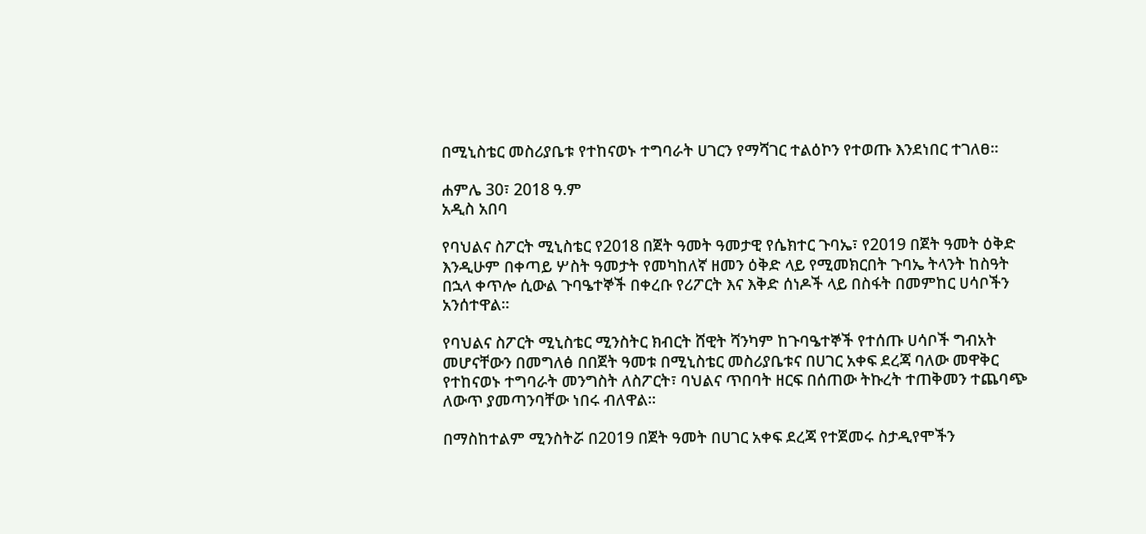በሚኒስቴር መስሪያቤቱ የተከናወኑ ተግባራት ሀገርን የማሻገር ተልዕኮን የተወጡ እንደነበር ተገለፀ።

ሐምሌ 30፣ 2018 ዓ.ም
አዲስ አበባ

የባህልና ስፖርት ሚኒስቴር የ2018 በጀት ዓመት ዓመታዊ የሴክተር ጉባኤ፣ የ2019 በጀት ዓመት ዕቅድ እንዲሁም በቀጣይ ሦስት ዓመታት የመካከለኛ ዘመን ዕቅድ ላይ የሚመክርበት ጉባኤ ትላንት ከስዓት በኋላ ቀጥሎ ሲውል ጉባዔተኞች በቀረቡ የሪፖርት እና እቅድ ሰነዶች ላይ በስፋት በመምከር ሀሳቦችን አንሰተዋል።

የባህልና ስፖርት ሚኒስቴር ሚንስትር ክብርት ሸዊት ሻንካም ከጉባዔተኞች የተሰጡ ሀሳቦች ግብአት መሆናቸውን በመግለፅ በበጀት ዓመቱ በሚኒስቴር መስሪያቤቱና በሀገር አቀፍ ደረጃ ባለው መዋቅር የተከናወኑ ተግባራት መንግስት ለስፖርት፣ ባህልና ጥበባት ዘርፍ በሰጠው ትኩረት ተጠቅመን ተጨባጭ ለውጥ ያመጣንባቸው ነበሩ ብለዋል።

በማስከተልም ሚንስትሯ በ2019 በጀት ዓመት በሀገር አቀፍ ደረጃ የተጀመሩ ስታዲየሞችን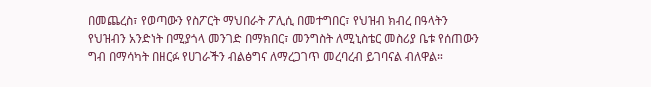በመጨረስ፣ የወጣውን የስፖርት ማህበራት ፖሊሲ በመተግበር፣ የህዝብ ክብረ በዓላትን የህዝብን አንድነት በሚያጎላ መንገድ በማክበር፣ መንግስት ለሚኒስቴር መስሪያ ቤቱ የሰጠውን ግብ በማሳካት በዘርፉ የሀገራችን ብልፅግና ለማረጋገጥ መረባረብ ይገባናል ብለዋል።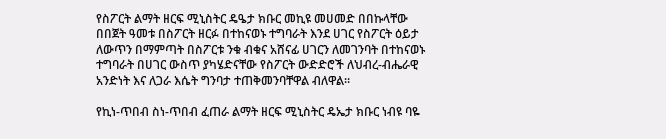የስፖርት ልማት ዘርፍ ሚኒስትር ዴዔታ ክቡር መኪዩ መሀመድ በበኩላቸው በበጀት ዓመቱ በስፖርት ዘርፉ በተከናወኑ ተግባራት እንደ ሀገር የስፖርት ዕይታ ለውጥን በማምጣት በስፖርቱ ንቁ ብቁና አሸናፊ ሀገርን ለመገንባት በተከናወኑ ተግባራት በሀገር ውስጥ ያካሄድናቸው የስፖርት ውድድሮች ለህብረ-ብሔራዊ አንድነት እና ለጋራ እሴት ግንባታ ተጠቅመንባቸዋል ብለዋል።

የኪነ-ጥበብ ስነ-ጥበብ ፈጠራ ልማት ዘርፍ ሚኒስትር ዴኤታ ክቡር ነብዩ ባዬ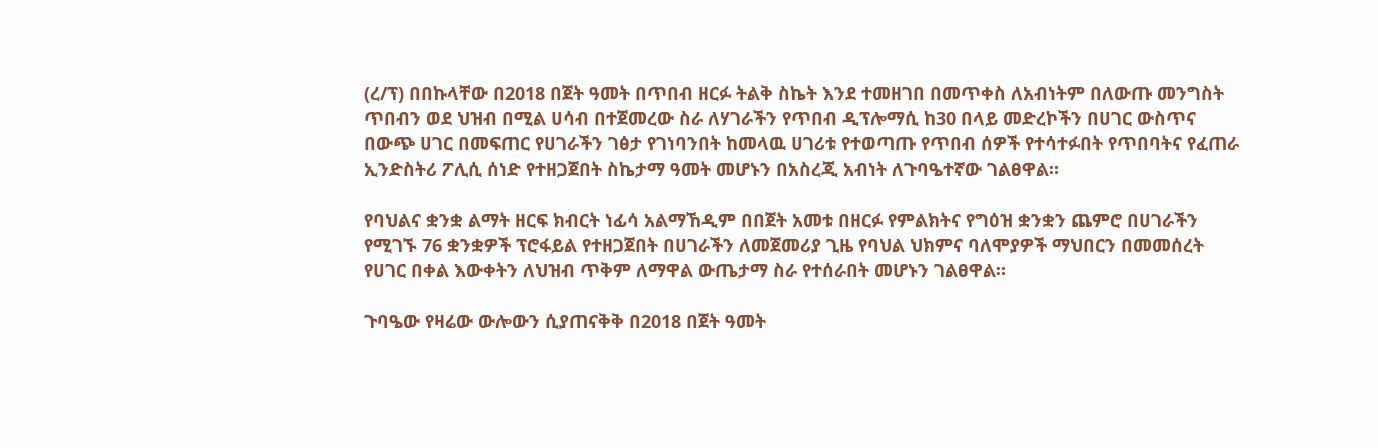(ረ/ፕ) በበኩላቸው በ2018 በጀት ዓመት በጥበብ ዘርፉ ትልቅ ስኬት እንደ ተመዘገበ በመጥቀስ ለአብነትም በለውጡ መንግስት ጥበብን ወደ ህዝብ በሚል ሀሳብ በተጀመረው ስራ ለሃገራችን የጥበብ ዲፕሎማሲ ከ30 በላይ መድረኮችን በሀገር ውስጥና በውጭ ሀገር በመፍጠር የሀገራችን ገፅታ የገነባንበት ከመላዉ ሀገሪቱ የተወጣጡ የጥበብ ሰዎች የተሳተፉበት የጥበባትና የፈጠራ ኢንድስትሪ ፖሊሲ ሰነድ የተዘጋጀበት ስኬታማ ዓመት መሆኑን በአስረጂ አብነት ለጉባዔተኛው ገልፀዋል።

የባህልና ቋንቋ ልማት ዘርፍ ክብርት ነፊሳ አልማኸዲም በበጀት አመቱ በዘርፉ የምልክትና የግዕዝ ቋንቋን ጨምሮ በሀገራችን የሚገኙ 76 ቋንቋዎች ፕሮፋይል የተዘጋጀበት በሀገራችን ለመጀመሪያ ጊዜ የባህል ህክምና ባለሞያዎች ማህበርን በመመሰረት የሀገር በቀል እውቀትን ለህዝብ ጥቅም ለማዋል ውጤታማ ስራ የተሰራበት መሆኑን ገልፀዋል።

ጉባዔው የዛሬው ውሎውን ሲያጠናቅቅ በ2018 በጀት ዓመት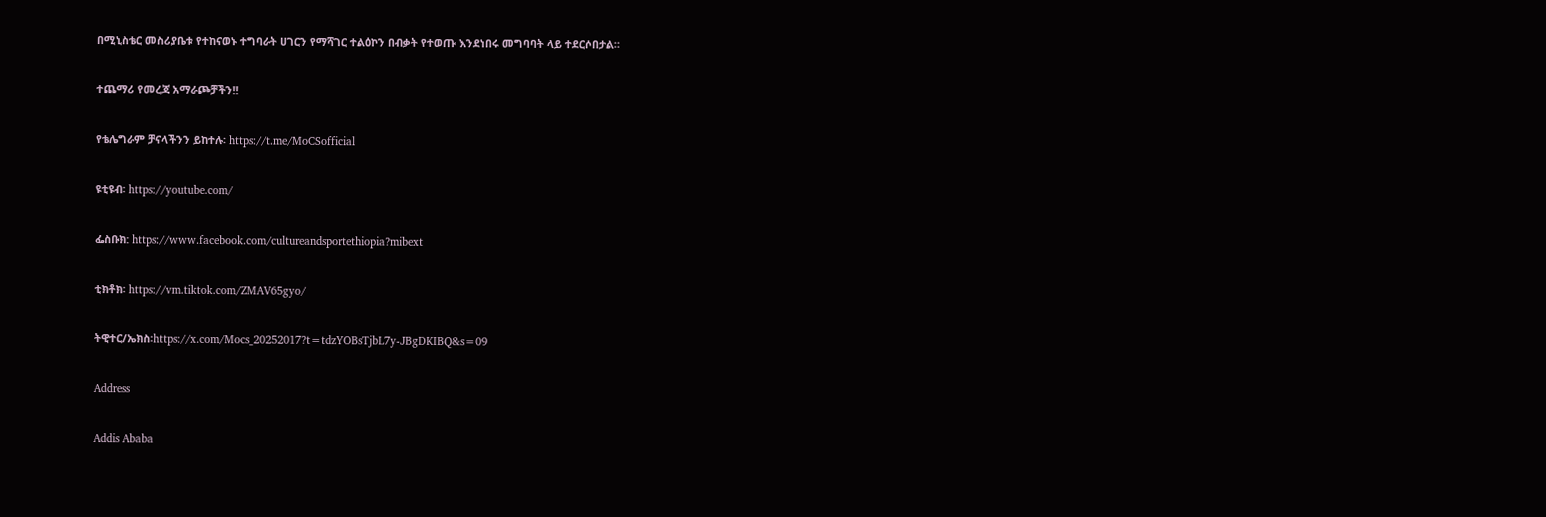በሚኒስቴር መስሪያቤቱ የተከናወኑ ተግባራት ሀገርን የማሻገር ተልዕኮን በብቃት የተወጡ እንደነበሩ መግባባት ላይ ተደርሶበታል።

ተጨማሪ የመረጃ አማራጮቻችን!!

የቴሌግራም ቻናላችንን ይከተሉ፡ https://t.me/MoCSofficial

ዩቲዩብ፡ https://youtube.com/

ፌስቡክ: https://www.facebook.com/cultureandsportethiopia?mibext

ቲክቶክ፡ https://vm.tiktok.com/ZMAV65gyo/

ትዊተር/ኤክስ፡https://x.com/Mocs_20252017?t=tdzYOBsTjbL7y-JBgDKIBQ&s=09

Address

Addis Ababa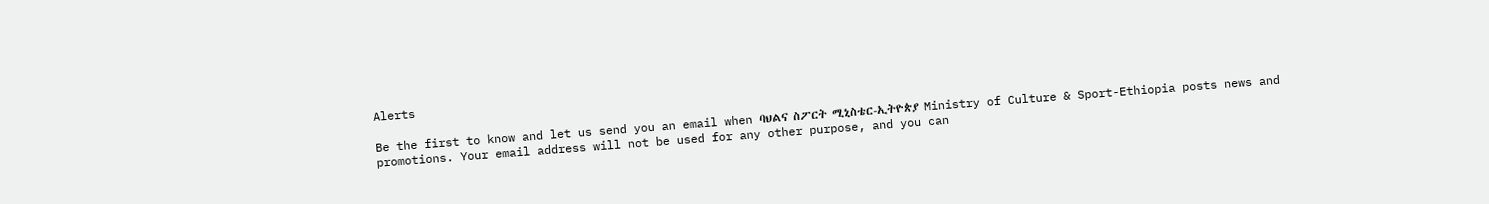Alerts

Be the first to know and let us send you an email when ባህልና ስፖርት ሚኒስቴር-ኢትዮጵያ Ministry of Culture & Sport-Ethiopia posts news and promotions. Your email address will not be used for any other purpose, and you can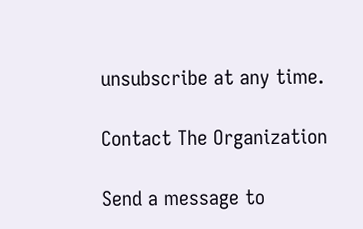unsubscribe at any time.

Contact The Organization

Send a message to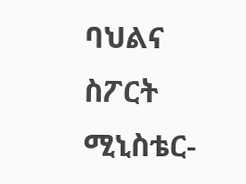ባህልና ስፖርት ሚኒስቴር-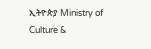ኢትዮጵያ Ministry of Culture &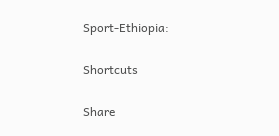Sport-Ethiopia:

Shortcuts

Share